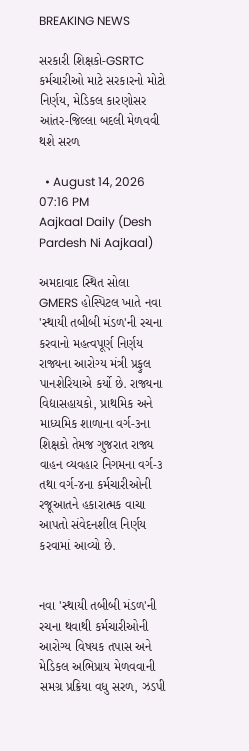BREAKING NEWS

સરકારી શિક્ષકો-GSRTC કર્મચારીઓ માટે સરકારનો મોટો નિર્ણય, મેડિકલ કારણોસર આંતર-જિલ્લા બદલી મેળવવી થશે સરળ

  • August 14, 2026 07:16 PM
Aajkaal Daily (Desh Pardesh Ni Aajkaal)

અમદાવાદ સ્થિત સોલા GMERS હોસ્પિટલ ખાતે નવા 'સ્થાયી તબીબી મંડળ'ની રચના કરવાનો મહત્વપૂર્ણ નિર્ણય રાજ્યના આરોગ્ય મંત્રી પ્રફુલ પાનશેરિયાએ કર્યો છે. રાજ્યના વિદ્યાસહાયકો, પ્રાથમિક અને માધ્યમિક શાળાના વર્ગ-૩ના શિક્ષકો તેમજ ગુજરાત રાજ્ય વાહન વ્યવહાર નિગમના વર્ગ-૩ તથા વર્ગ-૪ના કર્મચારીઓની રજૂઆતને હકારાત્મક વાચા આપતો સંવેદનશીલ નિર્ણય કરવામાં આવ્યો છે.


નવા 'સ્થાયી તબીબી મંડળ'ની રચના થવાથી કર્મચારીઓની આરોગ્ય વિષયક તપાસ અને મેડિકલ અભિપ્રાય મેળવવાની સમગ્ર પ્રક્રિયા વધુ સરળ, ઝડપી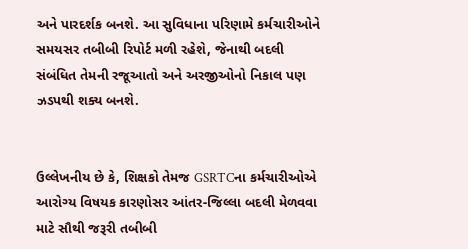અને પારદર્શક બનશે. આ સુવિધાના પરિણામે કર્મચારીઓને સમયસર તબીબી રિપોર્ટ મળી રહેશે, જેનાથી બદલી સંબંધિત તેમની રજૂઆતો અને અરજીઓનો નિકાલ પણ ઝડપથી શક્ય બનશે.


ઉલ્લેખનીય છે કે, શિક્ષકો તેમજ GSRTCના કર્મચારીઓએ આરોગ્ય વિષયક કારણોસર આંતર-જિલ્લા બદલી મેળવવા માટે સૌથી જરૂરી તબીબી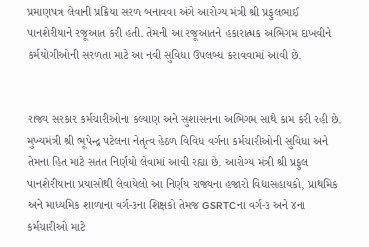પ્રમાણપત્ર લેવાની પ્રક્રિયા સરળ બનાવવા અંગે આરોગ્ય મંત્રી શ્રી પ્રફુલભાઈ પાનશેરીયાને રજૂઆત કરી હતી. તેમની આ રજૂઆતને હકારાત્મક અભિગમ દાખવીને કર્મયોગીઓની સરળતા માટે આ નવી સુવિધા ઉપલબ્ધ કરાવવામાં આવી છે.


રાજ્ય સરકાર કર્મચારીઓના કલ્યાણ અને સુશાસનના અભિગમ સાથે કામ કરી રહી છે. મુખ્યમંત્રી શ્રી ભૂપેન્દ્ર પટેલના નેતૃત્વ હેઠળ વિવિધ વર્ગના કર્મચારીઓની સુવિધા અને તેમના હિત માટે સતત નિર્ણયો લેવામાં આવી રહ્યા છે. આરોગ્ય મંત્રી શ્રી પ્રફુલ પાનશેરીયાના પ્રયાસોથી લેવાયેલો આ નિર્ણય રાજ્યના હજારો વિદ્યાસહાયકો, પ્રાથમિક અને માધ્યમિક શાળાના વર્ગ-૩ના શિક્ષકો તેમજ GSRTCના વર્ગ-૩ અને ૪ના કર્મચારીઓ માટે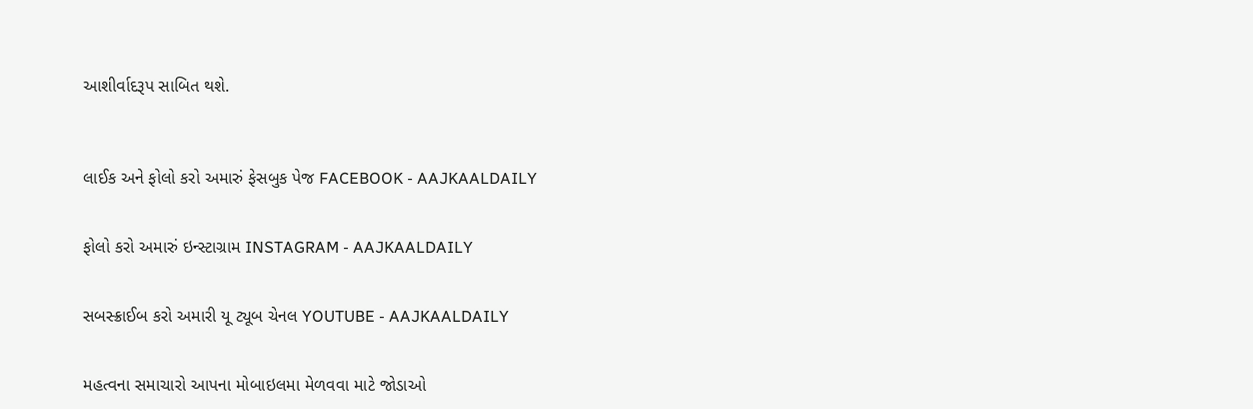આશીર્વાદરૂપ સાબિત થશે.



લાઈક અને ફોલો કરો અમારું ફેસબુક પેજ FACEBOOK - AAJKAALDAILY


ફોલો કરો અમારું ઇન્સ્ટાગ્રામ INSTAGRAM - AAJKAALDAILY


સબસ્ક્રાઈબ કરો અમારી યૂ ટ્યૂબ ચેનલ YOUTUBE - AAJKAALDAILY


મહત્વના સમાચારો આપના મોબાઇલમા મેળવવા માટે જોડાઓ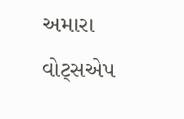અમારા વોટ્સએપ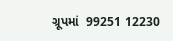ગ્રૂપમાં  99251 12230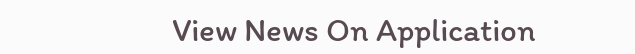View News On Application